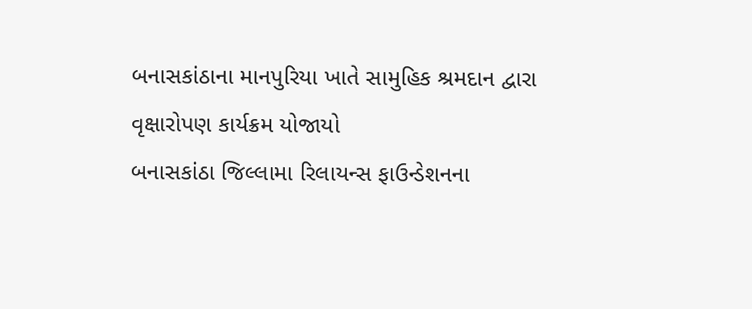બનાસકાંઠાના માનપુરિયા ખાતે સામુહિક શ્રમદાન દ્વારા વૃક્ષારોપણ કાર્યક્રમ યોજાયો
બનાસકાંઠા જિલ્લામા રિલાયન્સ ફાઉન્ડેશનના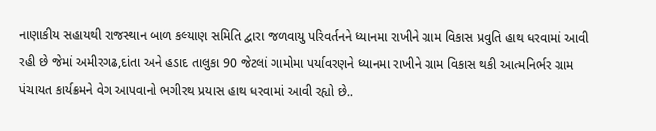નાણાકીય સહાયથી રાજસ્થાન બાળ કલ્યાણ સમિતિ દ્વારા જળવાયુ પરિવર્તનને ધ્યાનમા રાખીને ગ્રામ વિકાસ પ્રવુતિ હાથ ધરવામાં આવી રહી છે જેમાં અમીરગઢ,દાંતા અને હડાદ તાલુકા 90 જેટલાં ગામોમા પર્યાવરણને ધ્યાનમા રાખીને ગ્રામ વિકાસ થકી આત્મનિર્ભર ગ્રામ પંચાયત કાર્યક્રમને વેગ આપવાનો ભગીરથ પ્રયાસ હાથ ધરવામાં આવી રહ્યો છે..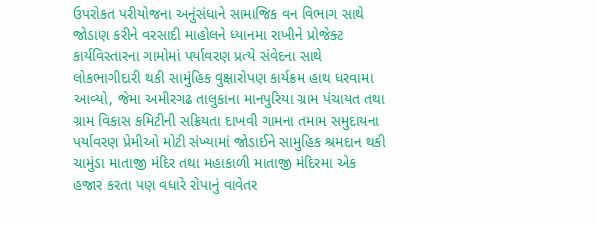ઉપરોકત પરીયોજના અનુંસંધાને સામાજિક વન વિભાગ સાથે જોડાણ કરીને વરસાદી માહોલને ધ્યાનમા રાખીને પ્રોજેક્ટ કાર્યવિસ્તારના ગામોમાં પર્યાવરણ પ્રત્યે સંવેદના સાથે લોકભાગીદારી થકી સામુંહિક વુક્ષારોપણ કાર્યક્રમ હાથ ધરવામા આવ્યો, જેમા અમીરગઢ તાલુકાના માનપુરિયા ગ્રામ પંચાયત તથા ગ્રામ વિકાસ કમિટીની સક્રિયતા દાખવી ગામના તમામ સમુદાયના પર્યાવરણ પ્રેમીઓ મોટી સંખ્યામાં જોડાઈને સામુહિક શ્રમદાન થકી ચામુંડા માતાજી મંદિર તથા મહાકાળી માતાજી મંદિરમા એક હજાર કરતા પણ વધારે રોપાનું વાવેતર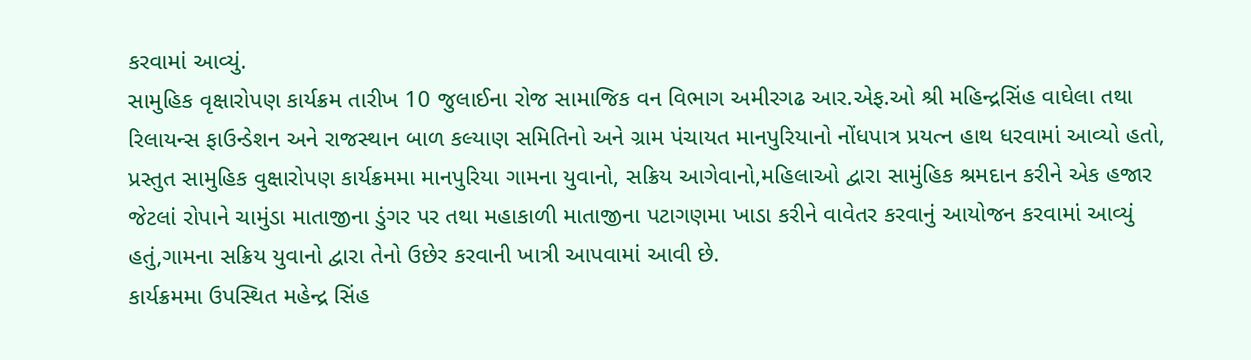કરવામાં આવ્યું.
સામુહિક વૃક્ષારોપણ કાર્યક્રમ તારીખ 10 જુલાઈના રોજ સામાજિક વન વિભાગ અમીરગઢ આર.એફ.ઓ શ્રી મહિન્દ્રસિંહ વાઘેલા તથા રિલાયન્સ ફાઉન્ડેશન અને રાજસ્થાન બાળ કલ્યાણ સમિતિનો અને ગ્રામ પંચાયત માનપુરિયાનો નોંધપાત્ર પ્રયત્ન હાથ ધરવામાં આવ્યો હતો,
પ્રસ્તુત સામુહિક વુક્ષારોપણ કાર્યક્રમમા માનપુરિયા ગામના યુવાનો, સક્રિય આગેવાનો,મહિલાઓ દ્વારા સામુંહિક શ્રમદાન કરીને એક હજાર જેટલાં રોપાને ચામુંડા માતાજીના ડુંગર પર તથા મહાકાળી માતાજીના પટાગણમા ખાડા કરીને વાવેતર કરવાનું આયોજન કરવામાં આવ્યું હતું,ગામના સક્રિય યુવાનો દ્વારા તેનો ઉછેર કરવાની ખાત્રી આપવામાં આવી છે.
કાર્યક્રમમા ઉપસ્થિત મહેન્દ્ર સિંહ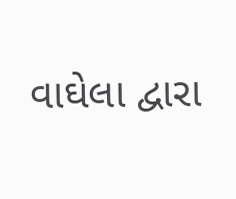વાઘેલા દ્વારા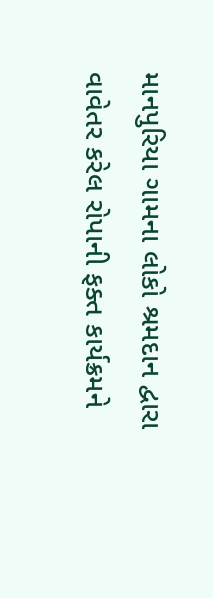માનપુરિયા ગામના લોકો શ્રમદાન દ્વારા વાવેતર કરેલ રોપાની ફક્ત કાર્યક્રમને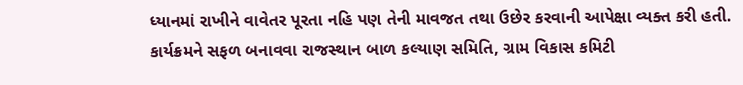ધ્યાનમાં રાખીને વાવેતર પૂરતા નહિ પણ તેની માવજત તથા ઉછેર કરવાની આપેક્ષા વ્યક્ત કરી હતી.
કાર્યક્રમને સફળ બનાવવા રાજસ્થાન બાળ કલ્યાણ સમિતિ, ગ્રામ વિકાસ કમિટી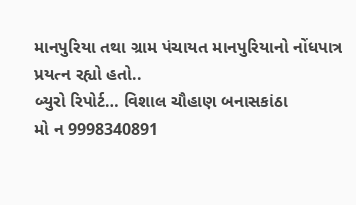માનપુરિયા તથા ગ્રામ પંચાયત માનપુરિયાનો નોંધપાત્ર પ્રયત્ન રહ્યો હતો..
બ્યુરો રિપોર્ટ… વિશાલ ચૌહાણ બનાસકાંઠા
મો ન 9998340891